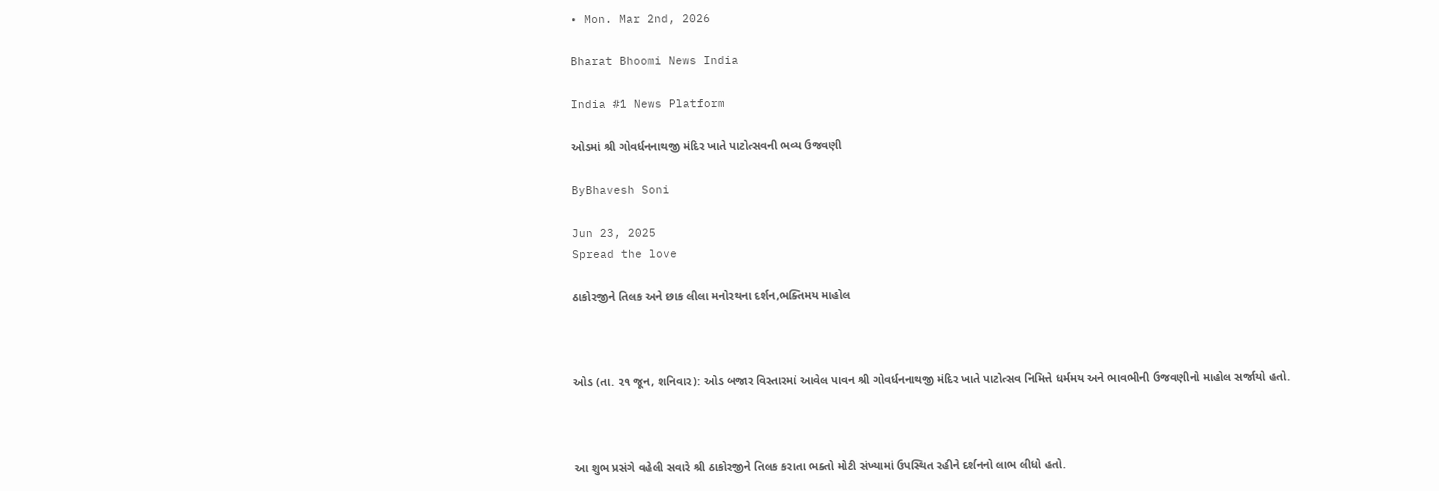• Mon. Mar 2nd, 2026

Bharat Bhoomi News India

India #1 News Platform

ઓડમાં શ્રી ગોવર્ધનનાથજી મંદિર ખાતે પાટોત્સવની ભવ્ય ઉજવણી

ByBhavesh Soni

Jun 23, 2025
Spread the love

ઠાકોરજીને તિલક અને છાક લીલા મનોરથના દર્શન,ભક્તિમય માહોલ



ઓડ (તા. ૨૧ જૂન, શનિવાર): ઓડ બજાર વિસ્તારમાં આવેલ પાવન શ્રી ગોવર્ધનનાથજી મંદિર ખાતે પાટોત્સવ નિમિત્તે ધર્મમય અને ભાવભીની ઉજવણીનો માહોલ સર્જાયો હતો.



આ શુભ પ્રસંગે વહેલી સવારે શ્રી ઠાકોરજીને તિલક કરાતા ભક્તો મોટી સંખ્યામાં ઉપસ્થિત રહીને દર્શનનો લાભ લીધો હતો.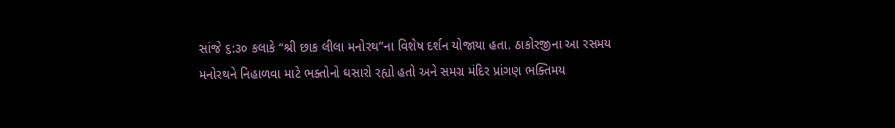સાંજે ૬:૩૦ કલાકે “શ્રી છાક લીલા મનોરથ”ના વિશેષ દર્શન યોજાયા હતા. ઠાકોરજીના આ રસમય મનોરથને નિહાળવા માટે ભક્તોનો ઘસારો રહ્યો હતો અને સમગ્ર મંદિર પ્રાંગણ ભક્તિમય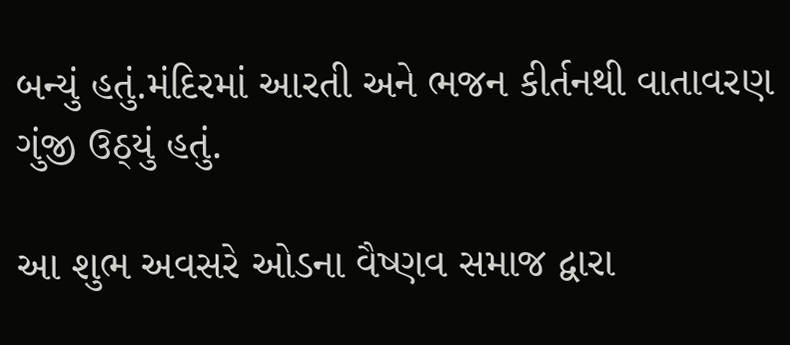બન્યું હતું.મંદિરમાં આરતી અને ભજન કીર્તનથી વાતાવરણ ગુંજી ઉઠ્યું હતું.

આ શુભ અવસરે ઓડના વૈષ્ણવ સમાજ દ્વારા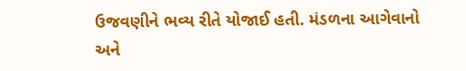ઉજવણીને ભવ્ય રીતે યોજાઈ હતી. મંડળના આગેવાનો અને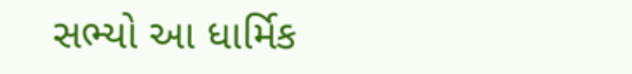સભ્યો આ ધાર્મિક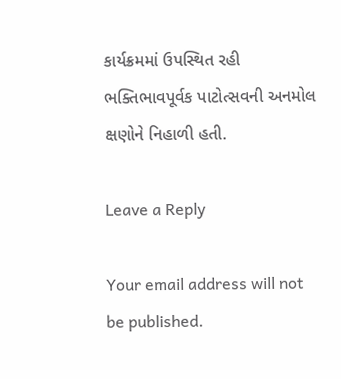કાર્યક્રમમાં ઉપસ્થિત રહી ભક્તિભાવપૂર્વક પાટોત્સવની અનમોલ ક્ષણોને નિહાળી હતી.

Leave a Reply

Your email address will not be published.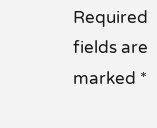Required fields are marked *